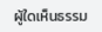ผู้ใดเห็นธรรม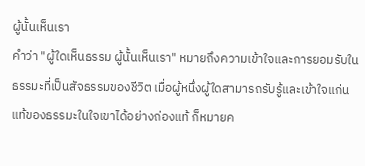ผู้นั้นเห็นเรา
คำว่า "ผู้ใดเห็นธรรม ผู้นั้นเห็นเรา" หมายถึงความเข้าใจและการยอมรับในธรรมะที่เป็นสัจธรรมของชีวิต เมื่อผู้หนึ่งผู้ใดสามารถรับรู้และเข้าใจแก่นแท้ของธรรมะในใจเขาได้อย่างถ่องแท้ ก็หมายค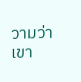วามว่าเขา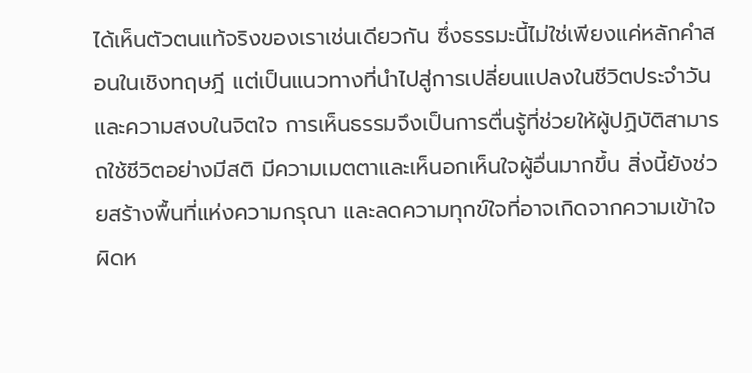ได้เห็นตัวตนแท้จริงของเราเช่นเดียวกัน ซึ่งธรรมะนี้ไม่ใช่เพียงแค่หลักคำสอนในเชิงทฤษฎี แต่เป็นแนวทางที่นำไปสู่การเปลี่ยนแปลงในชีวิตประจำวันและความสงบในจิตใจ การเห็นธรรมจึงเป็นการตื่นรู้ที่ช่วยให้ผู้ปฏิบัติสามารถใช้ชีวิตอย่างมีสติ มีความเมตตาและเห็นอกเห็นใจผู้อื่นมากขึ้น สิ่งนี้ยังช่วยสร้างพื้นที่แห่งความกรุณา และลดความทุกข์ใจที่อาจเกิดจากความเข้าใจผิดห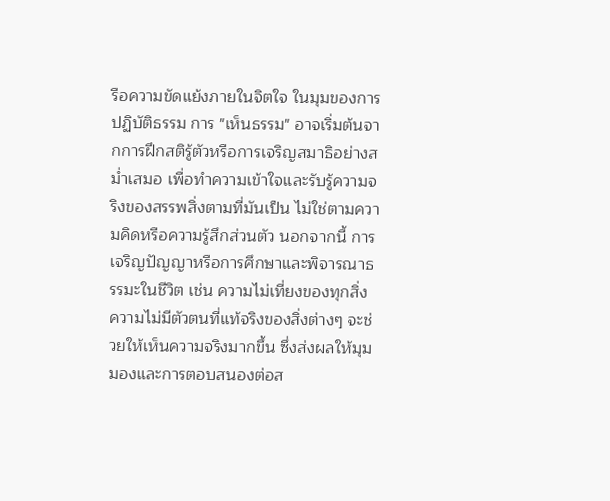รือความขัดแย้งภายในจิตใจ ในมุมของการปฏิบัติธรรม การ "เห็นธรรม" อาจเริ่มต้นจากการฝึกสติรู้ตัวหรือการเจริญสมาธิอย่างสม่ำเสมอ เพื่อทำความเข้าใจและรับรู้ความจริงของสรรพสิ่งตามที่มันเป็น ไม่ใช่ตามความคิดหรือความรู้สึกส่วนตัว นอกจากนี้ การเจริญปัญญาหรือการศึกษาและพิจารณาธรรมะในชีวิต เช่น ความไม่เที่ยงของทุกสิ่ง ความไม่มีตัวตนที่แท้จริงของสิ่งต่างๆ จะช่วยให้เห็นความจริงมากขึ้น ซึ่งส่งผลให้มุมมองและการตอบสนองต่อส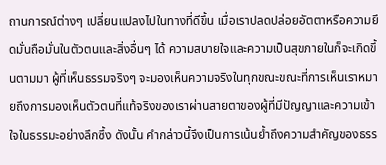ถานการณ์ต่างๆ เปลี่ยนแปลงไปในทางที่ดีขึ้น เมื่อเราปลดปล่อยอัตตาหรือความยึดมั่นถือมั่นในตัวตนและสิ่งอื่นๆ ได้ ความสบายใจและความเป็นสุขภายในก็จะเกิดขึ้นตามมา ผู้ที่เห็นธรรมจริงๆ จะมองเห็นความจริงในทุกขณะขณะที่การเห็นเราหมายถึงการมองเห็นตัวตนที่แท้จริงของเราผ่านสายตาของผู้ที่มีปัญญาและความเข้าใจในธรรมะอย่างลึกซึ้ง ดังนั้น คำกล่าวนี้จึงเป็นการเน้นย้ำถึงความสำคัญของธรร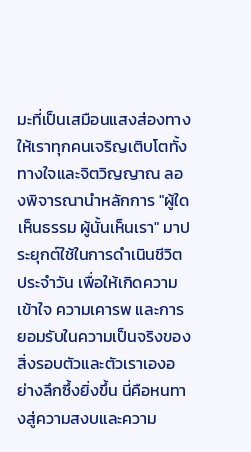มะที่เป็นเสมือนแสงส่องทางให้เราทุกคนเจริญเติบโตทั้งทางใจและจิตวิญญาณ ลองพิจารณานำหลักการ "ผู้ใดเห็นธรรม ผู้นั้นเห็นเรา" มาประยุกต์ใช้ในการดำเนินชีวิตประจำวัน เพื่อให้เกิดความเข้าใจ ความเคารพ และการยอมรับในความเป็นจริงของสิ่งรอบตัวและตัวเราเองอย่างลึกซึ้งยิ่งขึ้น นี่คือหนทางสู่ความสงบและความ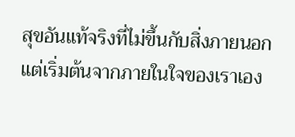สุขอันแท้จริงที่ไม่ขึ้นกับสิ่งภายนอก แต่เริ่มต้นจากภายในใจของเราเอง